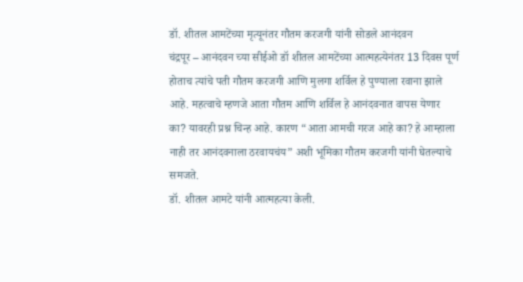डॉ. शीतल आमटेंच्या मृत्यूनंतर गौतम करजगी यांनी सोडले आनंदवन
चंद्रपूर – आनंदवन च्या सीईओ डॉ शीतल आमटेंच्या आत्महत्येनंतर 13 दिवस पूर्ण होताच त्यांचे पती गौतम करजगी आणि मुलगा शर्विल हे पुण्याला रवाना झाले आहे. महत्वाचे म्हणजे आता गौतम आणि शर्विल हे आनंदवनात वापस येणार का? यावरही प्रश्न चिन्ह आहे. कारण “आता आमची गरज आहे का? हे आम्हाला नाही तर आनंदवनाला ठरवायचंय” अशी भूमिका गौतम करजगी यांनी घेतल्याचे समजते.
डॉ. शीतल आमटे यांनी आत्महत्या केली.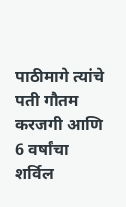पाठीमागे त्यांचे पती गौतम करजगी आणि 6 वर्षांचा शर्विल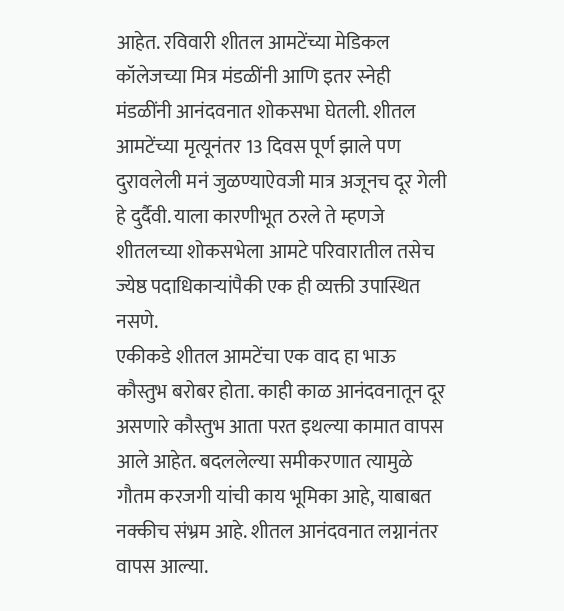आहेत. रविवारी शीतल आमटेंच्या मेडिकल कॉलेजच्या मित्र मंडळींनी आणि इतर स्नेही मंडळींनी आनंदवनात शोकसभा घेतली. शीतल आमटेंच्या मृत्यूनंतर 13 दिवस पूर्ण झाले पण दुरावलेली मनं जुळण्याऐवजी मात्र अजूनच दूर गेली हे दुर्दैवी. याला कारणीभूत ठरले ते म्हणजे शीतलच्या शोकसभेला आमटे परिवारातील तसेच ज्येष्ठ पदाधिकाऱ्यांपैकी एक ही व्यक्ती उपास्थित नसणे.
एकीकडे शीतल आमटेंचा एक वाद हा भाऊ कौस्तुभ बरोबर होता. काही काळ आनंदवनातून दूर असणारे कौस्तुभ आता परत इथल्या कामात वापस आले आहेत. बदललेल्या समीकरणात त्यामुळे गौतम करजगी यांची काय भूमिका आहे, याबाबत नक्कीच संभ्रम आहे. शीतल आनंदवनात लग्नानंतर वापस आल्या.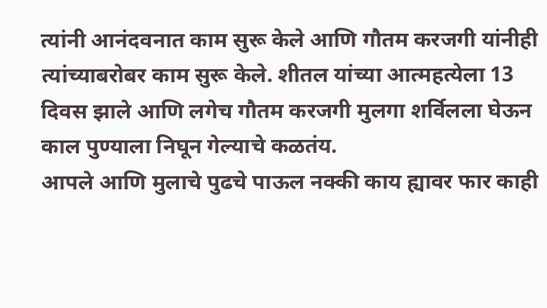त्यांनी आनंदवनात काम सुरू केले आणि गौतम करजगी यांनीही त्यांच्याबरोबर काम सुरू केले. शीतल यांच्या आत्महत्येला 13 दिवस झाले आणि लगेच गौतम करजगी मुलगा शर्विलला घेऊन काल पुण्याला निघून गेल्याचे कळतंय.
आपले आणि मुलाचे पुढचे पाऊल नक्की काय ह्यावर फार काही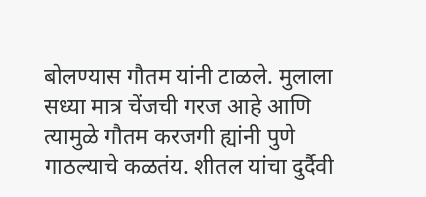बोलण्यास गौतम यांनी टाळले. मुलाला सध्या मात्र चेंजची गरज आहे आणि त्यामुळे गौतम करजगी ह्यांनी पुणे गाठल्याचे कळतंय. शीतल यांचा दुर्दैवी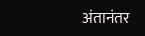अंतानंतर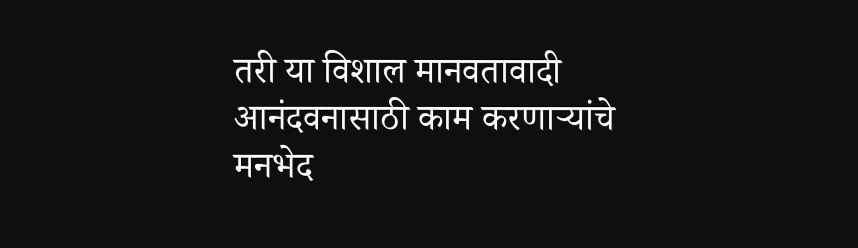तरी या विशाल मानवतावादी आनंदवनासाठी काम करणाऱ्यांचे मनभेद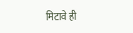मिटावे ही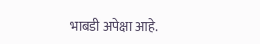भाबडी अपेक्षा आहे.